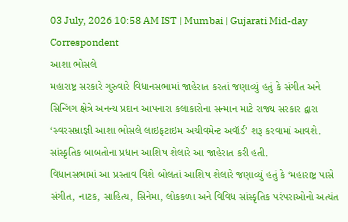03 July, 2026 10:58 AM IST | Mumbai | Gujarati Mid-day Correspondent
આશા ભોસલે
મહારાષ્ટ્ર સરકારે ગુરુવારે વિધાનસભામાં જાહેરાત કરતાં જણાવ્યું હતું કે સંગીત અને સિન્ગિંગ ક્ષેત્રે અનન્ય પ્રદાન આપનારા કલાકારોના સન્માન માટે રાજ્ય સરકાર દ્વારા ‘સ્વરસમ્રાજ્ઞી આશા ભોસલે લાઇફટાઇમ અચીવમેન્ટ અવૉર્ડ’ શરૂ કરવામાં આવશે. સાંસ્કૃતિક બાબતોના પ્રધાન આશિષ શેલારે આ જાહેરાત કરી હતી.
વિધાનસભામાં આ પ્રસ્તાવ વિશે બોલતાં આશિષ શેલારે જણાવ્યું હતું કે ‘મહારાષ્ટ્ર પાસે સંગીત, નાટક, સાહિત્ય, સિનેમા, લોકકળા અને વિવિધ સાંસ્કૃતિક પરંપરાઓનો અત્યંત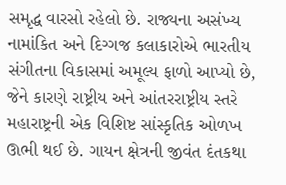સમૃદ્ધ વારસો રહેલો છે. રાજ્યના અસંખ્ય નામાંકિત અને દિગ્ગજ કલાકારોએ ભારતીય સંગીતના વિકાસમાં અમૂલ્ય ફાળો આપ્યો છે, જેને કારણે રાષ્ટ્રીય અને આંતરરાષ્ટ્રીય સ્તરે મહારાષ્ટ્રની એક વિશિષ્ટ સાંસ્કૃતિક ઓળખ ઊભી થઈ છે. ગાયન ક્ષેત્રની જીવંત દંતકથા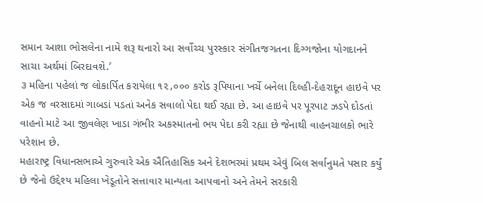સમાન આશા ભોસલેના નામે શરૂ થનારો આ સર્વોચ્ચ પુરસ્કાર સંગીતજગતના દિગ્ગજોના યોગદાનને સાચા અર્થમાં બિરદાવશે.’
૩ મહિના પહેલાં જ લોકાર્પિત કરાયેલા ૧૨,૦૦૦ કરોડ રૂપિયાના ખર્ચે બનેલા દિલ્હી-દેહરાદૂન હાઇવે પર એક જ વરસાદમાં ગાબડાં પડતાં અનેક સવાલો પેદા થઈ રહ્યા છે. આ હાઇવે પર પૂરપાટ ઝડપે દોડતાં વાહનો માટે આ જીવલેણ ખાડા ગંભીર અકસ્માતનો ભય પેદા કરી રહ્યા છે જેનાથી વાહનચાલકો ભારે પરેશાન છે.
મહારાષ્ટ્ર વિધાનસભાએ ગુરુવારે એક ઐતિહાસિક અને દેશભરમાં પ્રથમ એવું બિલ સર્વાનુમતે પસાર કર્યું છે જેનો ઉદ્દેશ્ય મહિલા ખેડૂતોને સત્તાવાર માન્યતા આપવાનો અને તેમને સરકારી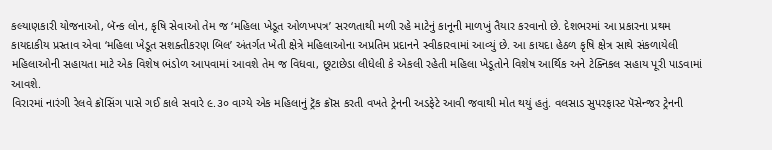કલ્યાણકારી યોજનાઓ, બૅન્ક લોન, કૃષિ સેવાઓ તેમ જ ‘મહિલા ખેડૂત ઓળખપત્ર’ સરળતાથી મળી રહે માટેનું કાનૂની માળખું તૈયાર કરવાનો છે. દેશભરમાં આ પ્રકારના પ્રથમ કાયદાકીય પ્રસ્તાવ એવા ‘મહિલા ખેડૂત સશક્તીકરણ બિલ’ અંતર્ગત ખેતી ક્ષેત્રે મહિલાઓના અપ્રતિમ પ્રદાનને સ્વીકારવામાં આવ્યું છે. આ કાયદા હેઠળ કૃષિ ક્ષેત્ર સાથે સંકળાયેલી મહિલાઓની સહાયતા માટે એક વિશેષ ભંડોળ આપવામાં આવશે તેમ જ વિધવા, છૂટાછેડા લીધેલી કે એકલી રહેતી મહિલા ખેડૂતોને વિશેષ આર્થિક અને ટેક્નિકલ સહાય પૂરી પાડવામાં આવશે.
વિરારમાં નારંગી રેલવે ક્રૉસિંગ પાસે ગઈ કાલે સવારે ૯.૩૦ વાગ્યે એક મહિલાનું ટ્રૅક ક્રૉસ કરતી વખતે ટ્રેનની અડફેટે આવી જવાથી મોત થયું હતું. વલસાડ સુપરફાસ્ટ પૅસેન્જર ટ્રેનની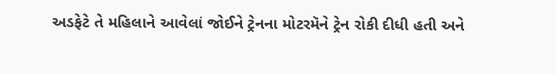અડફેટે તે મહિલાને આવેલાં જોઈને ટ્રેનના મોટરમૅને ટ્રેન રોકી દીધી હતી અને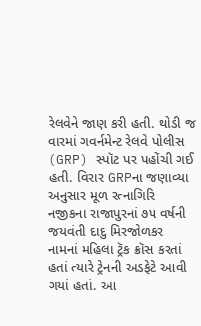રેલવેને જાણ કરી હતી. થોડી જ વારમાં ગવર્નમેન્ટ રેલવે પોલીસ (GRP) સ્પૉટ પર પહોંચી ગઈ હતી. વિરાર GRPના જણાવ્યા અનુસાર મૂળ રત્નાગિરિ નજીકના રાજાપુરનાં ૭૫ વર્ષની જયવંતી દાદુ મિરજોળકર નામનાં મહિલા ટ્રૅક ક્રૉસ કરતાં હતાં ત્યારે ટ્રેનની અડફેટે આવી ગયાં હતાં. આ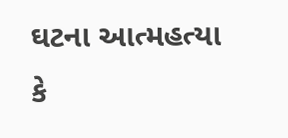ઘટના આત્મહત્યા કે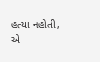હત્યા નહોતી, એ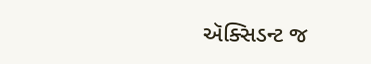ઍક્સિડન્ટ જ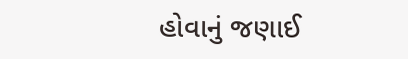હોવાનું જણાઈ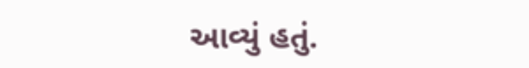આવ્યું હતું.